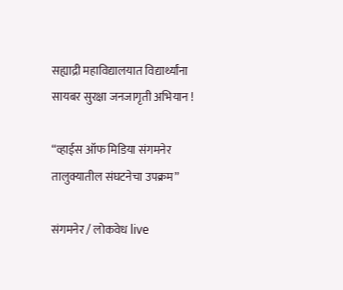सह्याद्री महाविद्यालयात विद्यार्थ्यांना सायबर सुरक्षा जनजागृती अभियान !

“व्हाईस ऑफ मिडिया संगमनेर तालुक्यातील संघटनेचा उपक्रम”

संगमनेर / लोकवेध live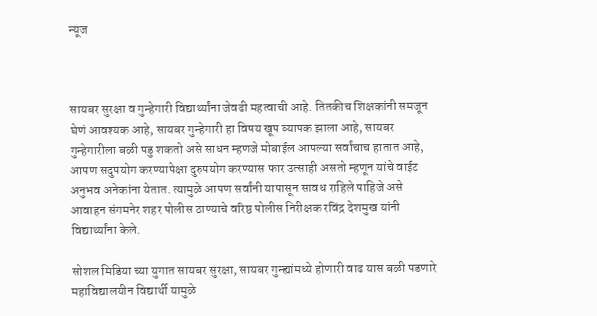न्यूज



सायबर सुरक्षा व गुन्हेगारी विद्यार्थ्यांना जेवढी महत्वाची आहे. तितकीच शिक्षकांनी समजून घेणं आवश्यक आहे, सायबर गुन्हेगारी हा विषय खूप व्यापक झाला आहे, सायबर गुन्हेगारीला बळी पडु शकतो असे साधन म्हणजे मोबाईल आपल्या सर्वांचाच हातात आहे, आपण सदुपयोग करण्यापेक्षा दुरुपयोग करण्यास फार उत्साही असतो म्हणून यांचे वाईट अनुभव अनेकांना येतात. त्यामुळे आपण सर्वांनी यापासून सावध राहिले पाहिजे असे आवाहन संगमनेर शहर पोलीस ठाण्याचे वरिष्ठ पोलीस निरीक्षक रविंद्र देशमुख यांनी विद्यार्थ्यांना केले.

सोशल मिडिया च्या युगात सायबर सुरक्षा, सायबर गुन्ह्यांमध्ये होणारी वाढ यास बळी पडणारे महाविद्यालयीन विद्यार्थी यामुळे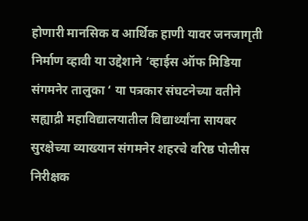होणारी मानसिक व आर्थिक हाणी यावर जनजागृती निर्माण व्हावी या उद्देशाने ‘व्हाईस ऑफ मिडिया संगमनेर तालुका ‘ या पत्रकार संघटनेच्या वतीने सह्याद्री महाविद्यालयातील विद्यार्थ्यांना सायबर सुरक्षेच्या व्याख्यान संगमनेर शहरचे वरिष्ठ पोलीस निरीक्षक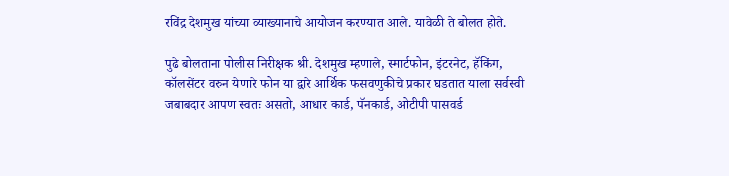रविंद्र देशमुख यांच्या व्याख्यानाचे आयोजन करण्यात आले. यावेळी ते बोलत होते.

पुढे बोलताना पोलीस निरीक्षक श्री. देशमुख म्हणाले, स्मार्टफोन, इंटरनेट, हॅकिंग, कॉलसेंटर वरुन येणारे फोन या द्वारे आर्थिक फसवणुकीचे प्रकार घडतात याला सर्वस्वी जबाबदार आपण स्वतः असतो, आधार कार्ड, पॅनकार्ड, ओटीपी पासवर्ड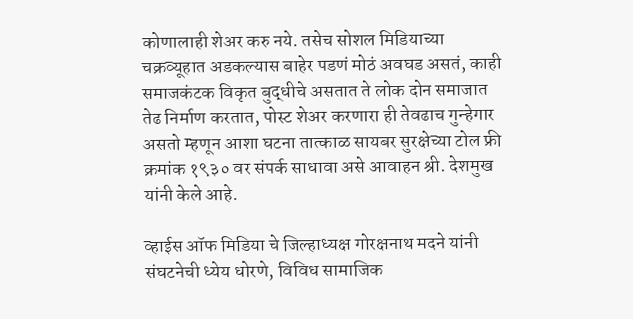कोणालाही शेअर करु नये. तसेच सोशल मिडियाच्या चक्रव्यूहात अडकल्यास बाहेर पडणं मोठं अवघड असतं, काही समाजकंटक विकृत बुद्धीचे असतात ते लोक दोन समाजात तेढ निर्माण करतात, पोस्ट शेअर करणारा ही तेवढाच गुन्हेगार असतो म्हणून आशा घटना तात्काळ सायबर सुरक्षेच्या टोल फ्री क्रमांक १९३० वर संपर्क साधावा असे आवाहन श्री. देशमुख यांनी केले आहे.

व्हाईस ऑफ मिडिया चे जिल्हाध्यक्ष गोरक्षनाथ मदने यांनी संघटनेची ध्येय धोरणे, विविध सामाजिक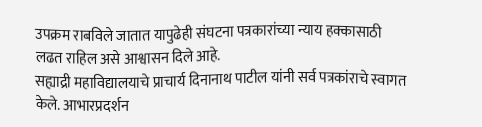उपक्रम राबविले जातात यापुढेही संघटना पत्रकारांच्या न्याय हक्कासाठी लढत राहिल असे आश्वासन दिले आहे.
सह्याद्री महाविद्यालयाचे प्राचार्य दिनानाथ पाटील यांनी सर्व पत्रकांराचे स्वागत केले. आभारप्रदर्शन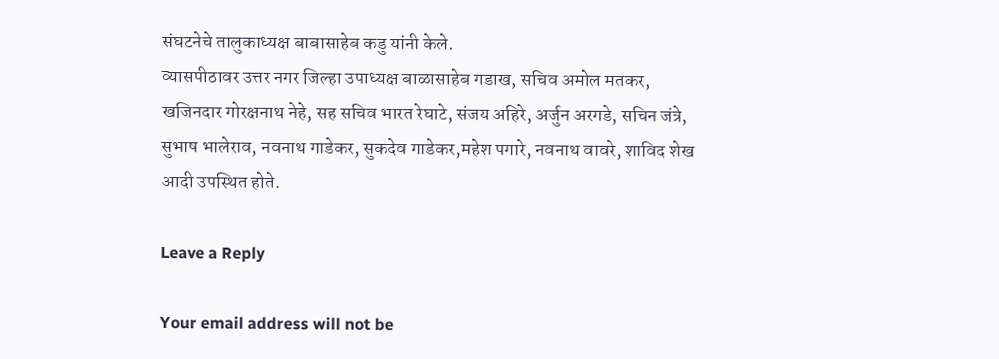संघटनेचे तालुकाध्यक्ष बाबासाहेब कडु यांनी केले.
व्यासपीठावर उत्तर नगर जिल्हा उपाध्यक्ष बाळासाहेब गडाख, सचिव अमोल मतकर, खजिनदार गोरक्षनाथ नेहे, सह सचिव भारत रेघाटे, संजय अहिरे, अर्जुन अरगडे, सचिन जंत्रे, सुभाष भालेराव, नवनाथ गाडेकर, सुकदेव गाडेकर,महेश पगारे, नवनाथ वावरे, शाविद शेख आदी उपस्थित होते.

Leave a Reply

Your email address will not be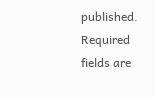published. Required fields are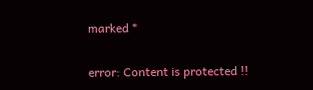marked *

error: Content is protected !!